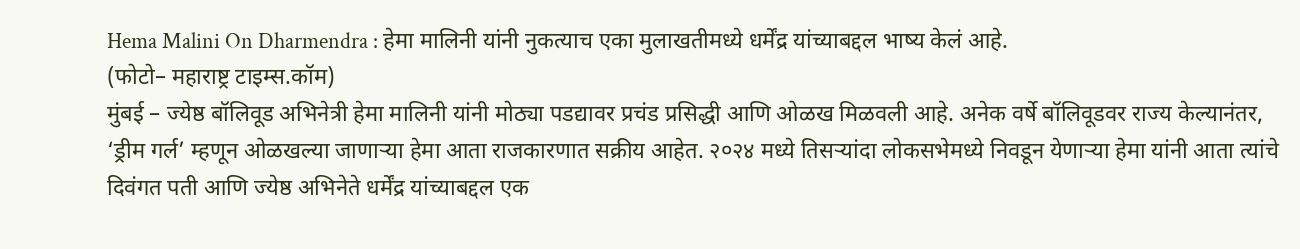Hema Malini On Dharmendra : हेमा मालिनी यांनी नुकत्याच एका मुलाखतीमध्ये धर्मेंद्र यांच्याबद्दल भाष्य केलं आहे.
(फोटो– महाराष्ट्र टाइम्स.कॉम)
मुंबई – ज्येष्ठ बॉलिवूड अभिनेत्री हेमा मालिनी यांनी मोठ्या पडद्यावर प्रचंड प्रसिद्धी आणि ओळख मिळवली आहे. अनेक वर्षे बॉलिवूडवर राज्य केल्यानंतर, ‘ड्रीम गर्ल’ म्हणून ओळखल्या जाणाऱ्या हेमा आता राजकारणात सक्रीय आहेत. २०२४ मध्ये तिसऱ्यांदा लोकसभेमध्ये निवडून येणाऱ्या हेमा यांनी आता त्यांचे दिवंगत पती आणि ज्येष्ठ अभिनेते धर्मेंद्र यांच्याबद्दल एक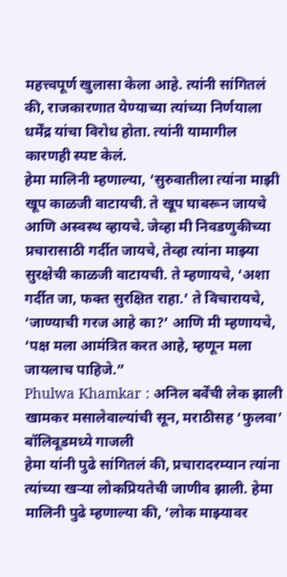महत्त्वपूर्ण खुलासा केला आहे. त्यांनी सांगितलं की, राजकारणात येण्याच्या त्यांच्या निर्णयाला धर्मेंद्र यांचा विरोध होता. त्यांनी यामागील कारणही स्पष्ट केलं.
हेमा मालिनी म्हणाल्या, ‘सुरुवातीला त्यांना माझी खूप काळजी वाटायची. ते खूप घाबरून जायचे आणि अस्वस्थ व्हायचे. जेव्हा मी निवडणुकीच्या प्रचारासाठी गर्दीत जायचे, तेव्हा त्यांना माझ्या सुरक्षेची काळजी वाटायची. ते म्हणायचे, ‘अशा गर्दीत जा, फक्त सुरक्षित राहा.’ ते विचारायचे, ‘जाण्याची गरज आहे का?’ आणि मी म्हणायचे, ‘पक्ष मला आमंत्रित करत आहे, म्हणून मला जायलाच पाहिजे.”
Phulwa Khamkar : अनिल बर्वेंची लेक झाली खामकर मसालेवाल्यांची सून, मराठीसह ‘फुलवा’ बॉलिवूडमध्ये गाजली
हेमा यांनी पुढे सांगितलं की, प्रचारादरम्यान त्यांना त्यांच्या खऱ्या लोकप्रियतेची जाणीव झाली. हेमा मालिनी पुढे म्हणाल्या की, ‘लोक माझ्यावर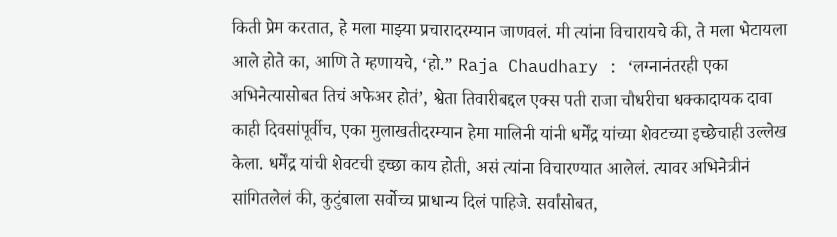किती प्रेम करतात, हे मला माझ्या प्रचारादरम्यान जाणवलं. मी त्यांना विचारायचे की, ते मला भेटायला आले होते का, आणि ते म्हणायचे, ‘हो.” Raja Chaudhary : ‘लग्नानंतरही एका अभिनेत्यासोबत तिचं अफेअर होतं’, श्वेता तिवारीबद्दल एक्स पती राजा चौधरीचा धक्कादायक दावा काही दिवसांपूर्वीच, एका मुलाखतीदरम्यान हेमा मालिनी यांनी धर्मेंद्र यांच्या शेवटच्या इच्छेचाही उल्लेख केला. धर्मेंद्र यांची शेवटची इच्छा काय होती, असं त्यांना विचारण्यात आलेलं. त्यावर अभिनेत्रीनं सांगितलेलं की, कुटुंबाला सर्वोच्च प्राधान्य दिलं पाहिजे. सर्वांसोबत,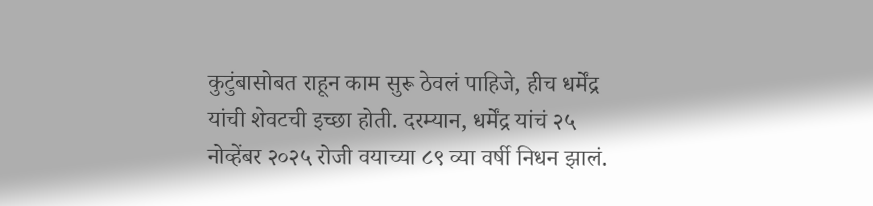कुटुंबासोबत राहून काम सुरू ठेवलं पाहिजे, हीच धर्मेंद्र यांची शेवटची इच्छा होती. दरम्यान, धर्मेंद्र यांचं २५ नोव्हेंबर २०२५ रोजी वयाच्या ८९ व्या वर्षी निधन झालं.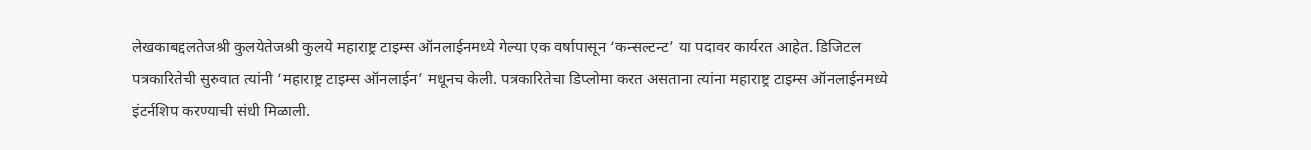लेखकाबद्दलतेजश्री कुलयेतेजश्री कुलये महाराष्ट्र टाइम्स ऑनलाईनमध्ये गेल्या एक वर्षापासून ‘कन्सल्टन्ट’ या पदावर कार्यरत आहेत. डिजिटल पत्रकारितेची सुरुवात त्यांनी ‘महाराष्ट्र टाइम्स ऑनलाईन’ मधूनच केली. पत्रकारितेचा डिप्लोमा करत असताना त्यांना महाराष्ट्र टाइम्स ऑनलाईनमध्ये इंटर्नशिप करण्याची संधी मिळाली.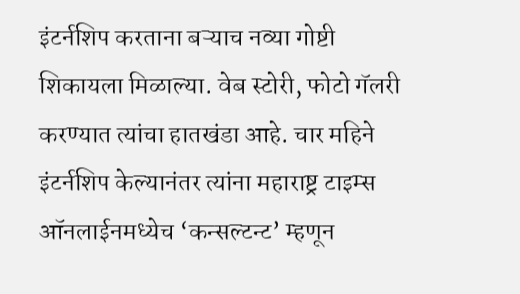इंटर्नशिप करताना बऱ्याच नव्या गोष्टी शिकायला मिळाल्या. वेब स्टोरी, फोटो गॅलरी करण्यात त्यांचा हातखंडा आहे. चार महिने इंटर्नशिप केल्यानंतर त्यांना महाराष्ट्र टाइम्स ऑनलाईनमध्येच ‘कन्सल्टन्ट’ म्हणून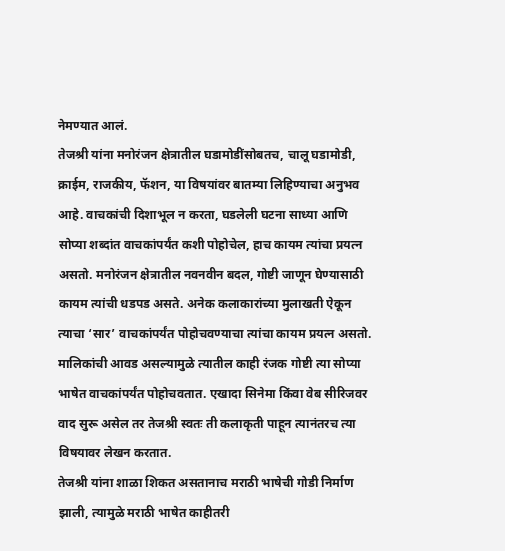नेमण्यात आलं.
तेजश्री यांना मनोरंजन क्षेत्रातील घडामोडींसोबतच, चालू घडामोडी, क्राईम, राजकीय, फॅशन, या विषयांवर बातम्या लिहिण्याचा अनुभव आहे. वाचकांची दिशाभूल न करता, घडलेली घटना साध्या आणि सोप्या शब्दांत वाचकांपर्यंत कशी पोहोचेल, हाच कायम त्यांचा प्रयत्न असतो. मनोरंजन क्षेत्रातील नवनवीन बदल, गोष्टी जाणून घेण्यासाठी कायम त्यांची धडपड असते. अनेक कलाकारांच्या मुलाखती ऐकून त्याचा ‘सार’ वाचकांपर्यंत पोहोचवण्याचा त्यांचा कायम प्रयत्न असतो. मालिकांची आवड असल्यामुळे त्यातील काही रंजक गोष्टी त्या सोप्या भाषेत वाचकांपर्यंत पोहोचवतात. एखादा सिनेमा किंवा वेब सीरिजवर वाद सुरू असेल तर तेजश्री स्वतः ती कलाकृती पाहून त्यानंतरच त्या विषयावर लेखन करतात.
तेजश्री यांना शाळा शिकत असतानाच मराठी भाषेची गोडी निर्माण झाली, त्यामुळे मराठी भाषेत काहीतरी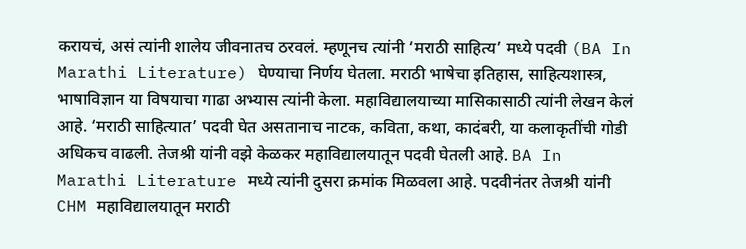करायचं, असं त्यांनी शालेय जीवनातच ठरवलं. म्हणूनच त्यांनी ‘मराठी साहित्य’ मध्ये पदवी (BA In Marathi Literature) घेण्याचा निर्णय घेतला. मराठी भाषेचा इतिहास, साहित्यशास्त्र, भाषाविज्ञान या विषयाचा गाढा अभ्यास त्यांनी केला. महाविद्यालयाच्या मासिकासाठी त्यांनी लेखन केलं आहे. ‘मराठी साहित्यात’ पदवी घेत असतानाच नाटक, कविता, कथा, कादंबरी, या कलाकृतींची गोडी अधिकच वाढली. तेजश्री यांनी वझे केळकर महाविद्यालयातून पदवी घेतली आहे. BA In Marathi Literature मध्ये त्यांनी दुसरा क्रमांक मिळवला आहे. पदवीनंतर तेजश्री यांनी CHM महाविद्यालयातून मराठी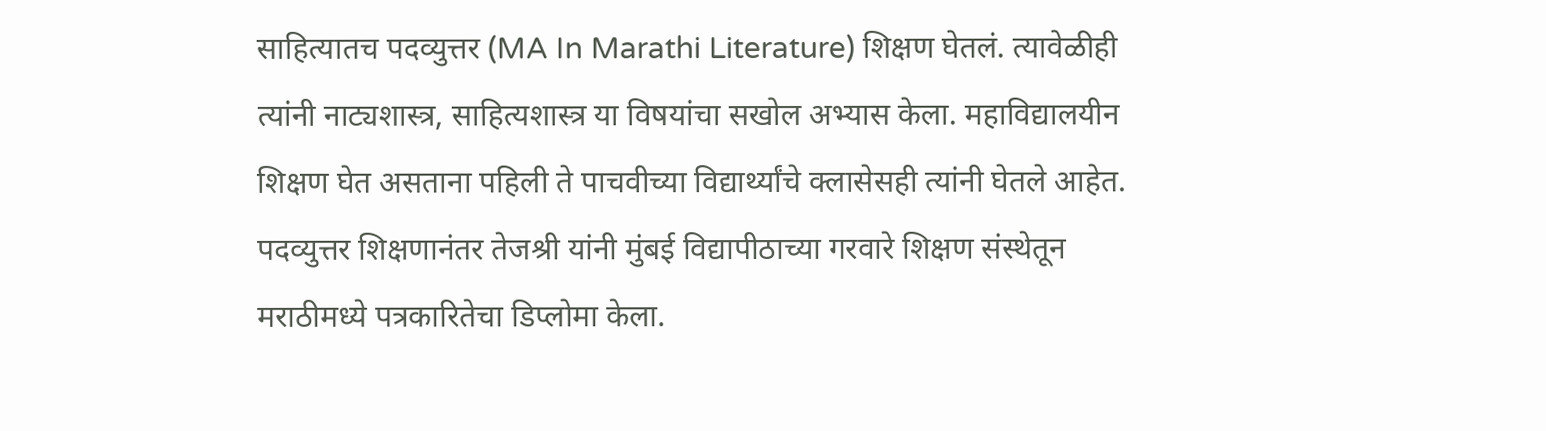साहित्यातच पदव्युत्तर (MA In Marathi Literature) शिक्षण घेतलं. त्यावेळीही त्यांनी नाट्यशास्त्र, साहित्यशास्त्र या विषयांचा सखोल अभ्यास केला. महाविद्यालयीन शिक्षण घेत असताना पहिली ते पाचवीच्या विद्यार्थ्यांचे क्लासेसही त्यांनी घेतले आहेत.
पदव्युत्तर शिक्षणानंतर तेजश्री यांनी मुंबई विद्यापीठाच्या गरवारे शिक्षण संस्थेतून मराठीमध्ये पत्रकारितेचा डिप्लोमा केला.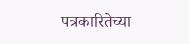पत्रकारितेच्या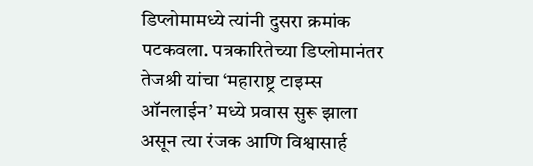डिप्लोमामध्ये त्यांनी दुसरा क्रमांक पटकवला. पत्रकारितेच्या डिप्लोमानंतर तेजश्री यांचा ‘महाराष्ट्र टाइम्स ऑनलाईन’ मध्ये प्रवास सुरू झाला असून त्या रंजक आणि विश्वासार्ह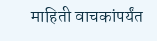माहिती वाचकांपर्यंत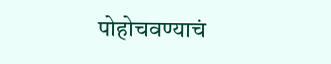पोहोचवण्याचं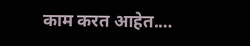काम करत आहेत.…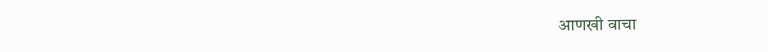आणखी वाचा